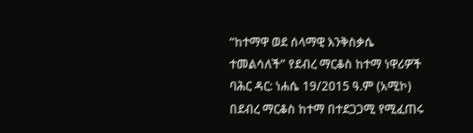“ከተማዋ ወደ ሰላማዊ እንቅስቃሴ ተመልሳለች” የደብረ ማርቆስ ከተማ ነዋሪዎች
ባሕር ዳር: ነሐሴ 19/2015 ዓ.ም (አሚኮ) በደብረ ማርቆስ ከተማ በተደጋጋሚ የሚፈጠሩ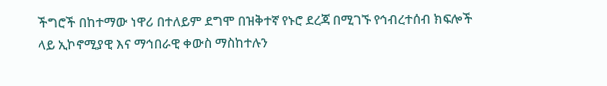ችግሮች በከተማው ነዋሪ በተለይም ደግሞ በዝቅተኛ የኑሮ ደረጃ በሚገኙ የኅብረተሰብ ክፍሎች ላይ ኢኮኖሚያዊ እና ማኅበራዊ ቀውስ ማስከተሉን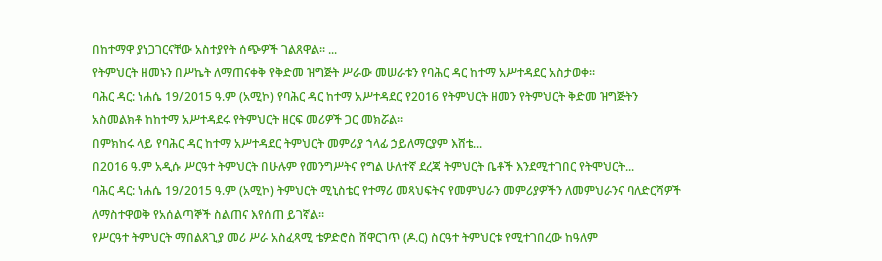በከተማዋ ያነጋገርናቸው አስተያየት ሰጭዎች ገልጸዋል፡፡ ...
የትምህርት ዘመኑን በሥኬት ለማጠናቀቅ የቅድመ ዝግጅት ሥራው መሠራቱን የባሕር ዳር ከተማ አሥተዳደር አስታወቀ።
ባሕር ዳር: ነሐሴ 19/2015 ዓ.ም (አሚኮ) የባሕር ዳር ከተማ አሥተዳደር የ2016 የትምህርት ዘመን የትምህርት ቅድመ ዝግጅትን አስመልክቶ ከከተማ አሥተዳደሩ የትምህርት ዘርፍ መሪዎች ጋር መክሯል።
በምክከሩ ላይ የባሕር ዳር ከተማ አሥተዳደር ትምህርት መምሪያ ኀላፊ ኃይለማርያም እሸቴ...
በ2016 ዓ.ም አዲሱ ሥርዓተ ትምህርት በሁሉም የመንግሥትና የግል ሁለተኛ ደረጃ ትምህርት ቤቶች እንደሚተገበር የትሞህርት...
ባሕር ዳር: ነሐሴ 19/2015 ዓ.ም (አሚኮ) ትምህርት ሚኒስቴር የተማሪ መጻህፍትና የመምህራን መምሪያዎችን ለመምህራንና ባለድርሻዎች ለማስተዋወቅ የአሰልጣኞች ስልጠና እየሰጠ ይገኛል።
የሥርዓተ ትምህርት ማበልጸጊያ መሪ ሥራ አስፈጻሚ ቴዎድሮስ ሸዋርገጥ (ዶ.ር) ስርዓተ ትምህርቱ የሚተገበረው ከዓለም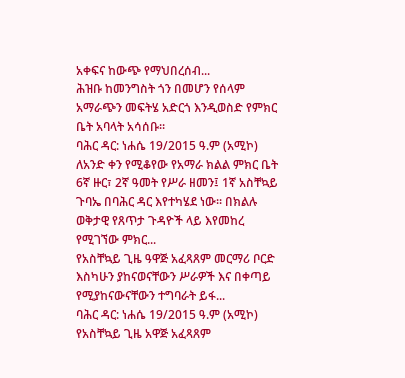አቀፍና ከውጭ የማህበረሰብ...
ሕዝቡ ከመንግስት ጎን በመሆን የሰላም አማራጭን መፍትሄ አድርጎ እንዲወስድ የምክር ቤት አባላት አሳሰቡ።
ባሕር ዳር: ነሐሴ 19/2015 ዓ.ም (አሚኮ) ለአንድ ቀን የሚቆየው የአማራ ክልል ምክር ቤት 6ኛ ዙር፣ 2ኛ ዓመት የሥራ ዘመን፤ 1ኛ አስቸኳይ ጉባኤ በባሕር ዳር እየተካሄደ ነው፡፡ በክልሉ ወቅታዊ የጸጥታ ጉዳዮች ላይ እየመከረ የሚገኘው ምክር...
የአስቸኳይ ጊዜ ዓዋጅ አፈጻጸም መርማሪ ቦርድ እስካሁን ያከናወናቸውን ሥራዎች እና በቀጣይ የሚያከናውናቸውን ተግባራት ይፋ...
ባሕር ዳር: ነሐሴ 19/2015 ዓ.ም (አሚኮ) የአስቸኳይ ጊዜ አዋጅ አፈጻጸም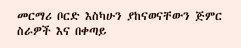መርማሪ ቦርድ እስካሁን ያከናወናቸውን ጅምር ስራዎች እና በቀጣይ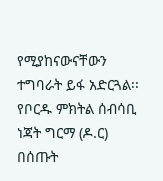የሚያከናውናቸውን ተግባራት ይፋ አድርጓል፡፡
የቦርዱ ምክትል ሰብሳቢ ነጃት ግርማ (ዶ.ር) በሰጡት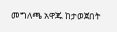መግለጫ አዋጁ ከታወጀበት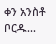ቀን አንስቶ ቦርዱ...